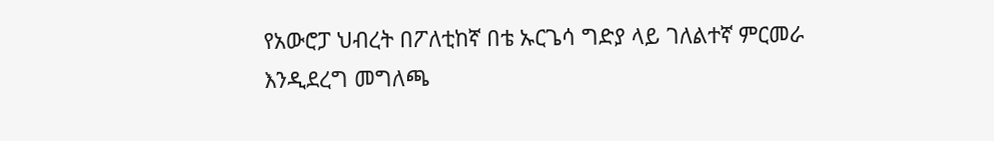የአውሮፓ ህብረት በፖለቲከኛ በቴ ኡርጌሳ ግድያ ላይ ገለልተኛ ምርመራ እንዲደረግ መግለጫ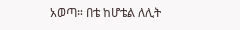አወጣ። በቴ ከሆቴል ለሊት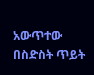አውጥተው በስድስት ጥይት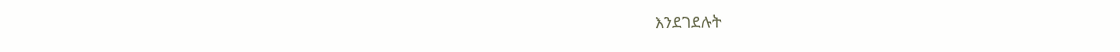እንደገደሉት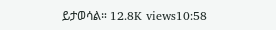ይታወሳል። 12.8K views10:58